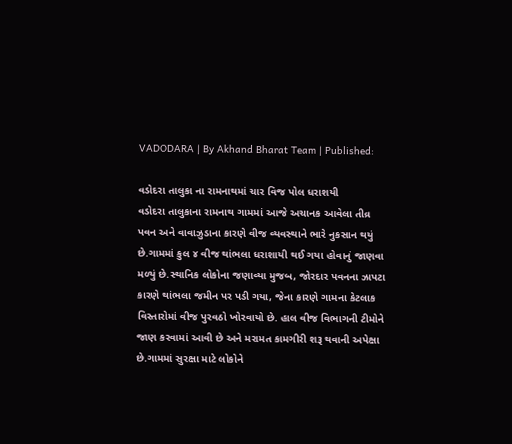VADODARA | By Akhand Bharat Team | Published:

વડોદરા તાલુકા ના રામનાથમાં ચાર વિજ પોલ ધરાશયી
વડોદરા તાલુકાના રામનાથ ગામમાં આજે અચાનક આવેલા તીવ્ર પવન અને વાવાઝુડાના કારણે વીજ વ્યવસ્થાને ભારે નુકસાન થયું છે.ગામમાં કુલ ૪ વીજ થાંભલા ધરાશાયી થઈ ગયા હોવાનું જાણવા મળ્યું છે.સ્થાનિક લોકોના જણાવ્યા મુજબ, જોરદાર પવનના ઝાપટા કારણે થાંભલા જમીન પર પડી ગયા, જેના કારણે ગામના કેટલાક વિસ્તારોમાં વીજ પુરવઠો ખોરવાયો છે. હાલ વીજ વિભાગની ટીમોને જાણ કરવામાં આવી છે અને મરામત કામગીરી શરૂ થવાની અપેક્ષા છે.ગામમાં સુરક્ષા માટે લોકોને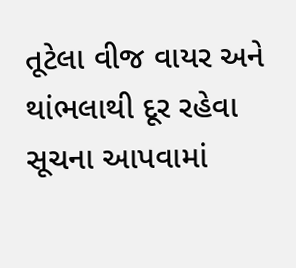તૂટેલા વીજ વાયર અને થાંભલાથી દૂર રહેવા સૂચના આપવામાં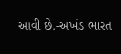આવી છે.-અખંડ ભારત